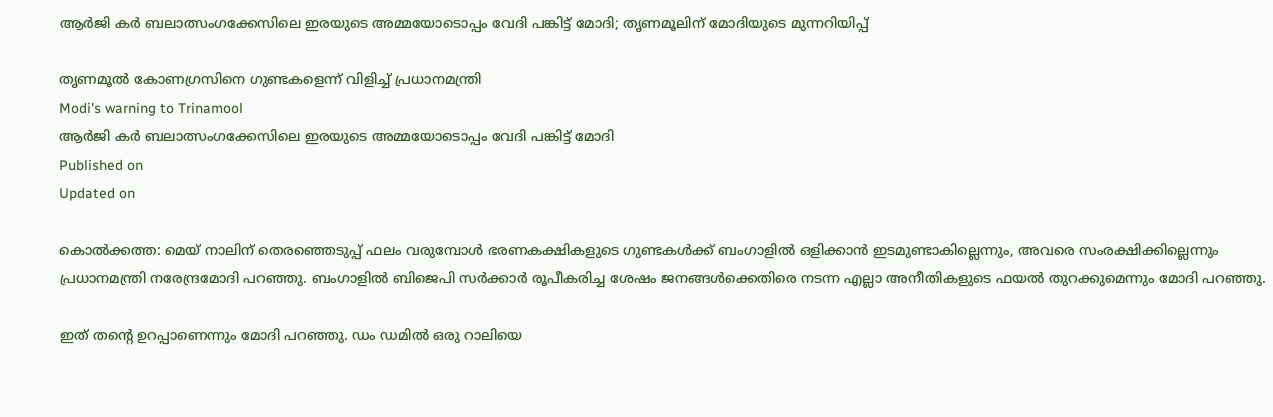ആർജി കർ ബലാത്സംഗക്കേസിലെ ഇരയുടെ അമ്മയോടൊപ്പം വേദി പങ്കിട്ട് മോദി; തൃണമൂലിന് മോദിയുടെ മുന്നറിയിപ്പ്

തൃണമൂൽ കോണഗ്രസിനെ ഗുണ്ടകളെന്ന് വിളിച്ച് പ്രധാനമന്ത്രി
Modi's warning to Trinamool
ആർജി കർ ബലാത്സംഗക്കേസിലെ ഇരയുടെ അമ്മയോടൊപ്പം വേദി പങ്കിട്ട് മോദി
Published on
Updated on

കൊൽക്കത്ത: മെയ് നാലിന് തെരഞ്ഞെടുപ്പ് ഫലം വരുമ്പോൾ ഭരണകക്ഷികളുടെ ഗുണ്ടകൾക്ക് ബംഗാളിൽ ഒളിക്കാൻ ഇടമുണ്ടാകില്ലെന്നും, അവരെ സംരക്ഷിക്കില്ലെന്നും പ്രധാനമന്ത്രി നരേന്ദ്രമോദി പറഞ്ഞു. ബംഗാളിൽ ബിജെപി സർക്കാർ രൂപീകരിച്ച ശേഷം ജനങ്ങൾക്കെതിരെ നടന്ന എല്ലാ അനീതികളുടെ ഫയൽ തുറക്കുമെന്നും മോദി പറഞ്ഞു.

ഇത് തൻ്റെ ഉറപ്പാണെന്നും മോദി പറഞ്ഞു. ഡം ഡമിൽ ഒരു റാലിയെ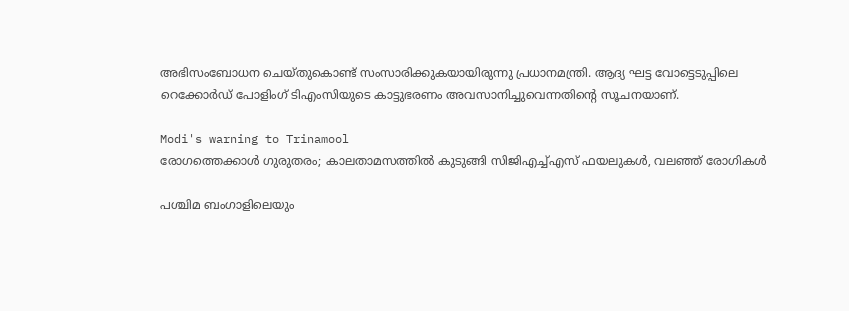അഭിസംബോധന ചെയ്തുകൊണ്ട് സംസാരിക്കുകയായിരുന്നു പ്രധാനമന്ത്രി. ആദ്യ ഘട്ട വോട്ടെടുപ്പിലെ റെക്കോർഡ് പോളിംഗ് ടിഎംസിയുടെ കാട്ടുഭരണം അവസാനിച്ചുവെന്നതിൻ്റെ സൂചനയാണ്.

Modi's warning to Trinamool
രോഗത്തെക്കാൾ ഗുരുതരം; കാലതാമസത്തിൽ കുടുങ്ങി സിജിഎച്ച്എസ് ഫയലുകൾ, വലഞ്ഞ് രോഗികൾ

പശ്ചിമ ബംഗാളിലെയും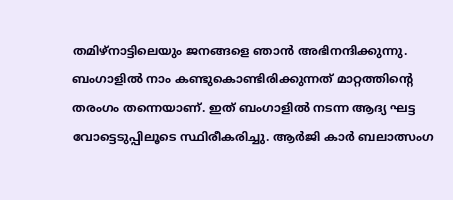തമിഴ്‌നാട്ടിലെയും ജനങ്ങളെ ഞാൻ അഭിനന്ദിക്കുന്നു. ബംഗാളിൽ നാം കണ്ടുകൊണ്ടിരിക്കുന്നത് മാറ്റത്തിൻ്റെ തരംഗം തന്നെയാണ്. ഇത് ബംഗാളിൽ നടന്ന ആദ്യ ഘട്ട വോട്ടെടുപ്പിലൂടെ സ്ഥിരീകരിച്ചു. ആർജി കാർ ബലാത്സംഗ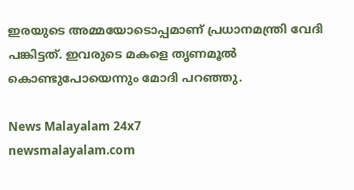ഇരയുടെ അമ്മയോടൊപ്പമാണ് പ്രധാനമന്ത്രി വേദി പങ്കിട്ടത്. ഇവരുടെ മകളെ തൃണമൂൽ കൊണ്ടുപോയെന്നും മോദി പറഞ്ഞു.

News Malayalam 24x7
newsmalayalam.com